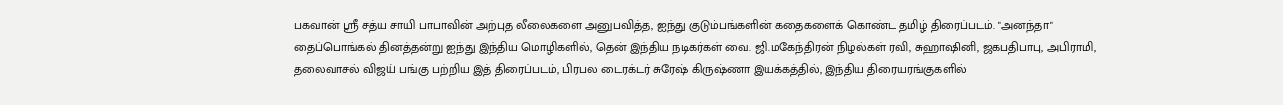பகவான் ஸ்ரீ சத்ய சாயி பாபாவின் அற்புத லீலைகளை அனுபவித்த, ஐந்து குடும்பங்களின் கதைகளைக் கொண்ட தமிழ் திரைப்படம். "அனந்தா"
தைப்பொங்கல் தினத்தன்று ஐந்து இந்திய மொழிகளில், தென் இந்திய நடிகர்கள் வை. ஜி.மகேந்திரன் நிழல்கள் ரவி, சுஹாஷினி, ஜகபதிபாபு, அபிராமி, தலைவாசல் விஜய் பங்கு பற்றிய இத் திரைப்படம், பிரபல டைரக்டர் சுரேஷ் கிருஷ்ணா இயக்கத்தில், இந்திய திரையரங்குகளில்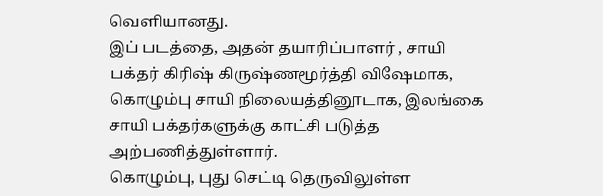வெளியானது.
இப் படத்தை, அதன் தயாரிப்பாளர் , சாயி பக்தர் கிரிஷ் கிருஷ்ணமூர்த்தி விஷேமாக, கொழும்பு சாயி நிலையத்தினூடாக, இலங்கை சாயி பக்தர்களுக்கு காட்சி படுத்த அற்பணித்துள்ளார்.
கொழும்பு, புது செட்டி தெருவிலுள்ள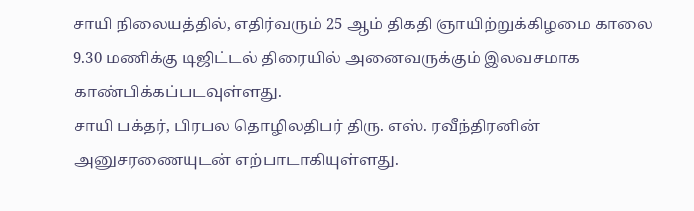சாயி நிலையத்தில், எதிர்வரும் 25 ஆம் திகதி ஞாயிற்றுக்கிழமை காலை 9.30 மணிக்கு டிஜிட்டல் திரையில் அனைவருக்கும் இலவசமாக காண்பிக்கப்படவுள்ளது.
சாயி பக்தர், பிரபல தொழிலதிபர் திரு. எஸ். ரவீந்திரனின் அனுசரணையுடன் எற்பாடாகியுள்ளது.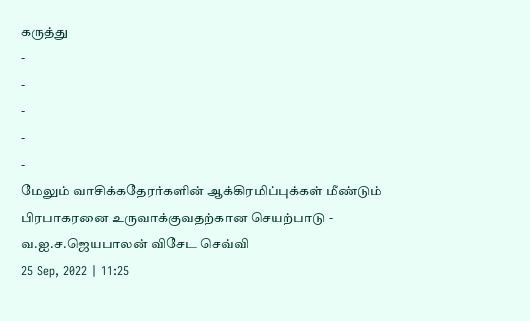கருத்து
-
-
-
-
-
மேலும் வாசிக்கதேரர்களின் ஆக்கிரமிப்புக்கள் மீண்டும் பிரபாகரனை உருவாக்குவதற்கான செயற்பாடு - வ.ஐ.ச.ஜெயபாலன் விசேட செவ்வி
25 Sep, 2022 | 11:25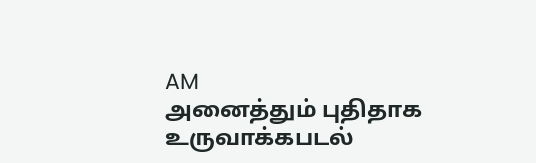AM
அனைத்தும் புதிதாக உருவாக்கபடல்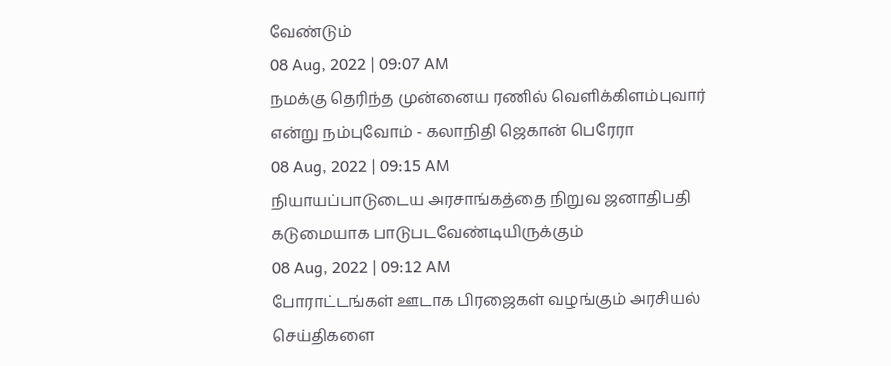வேண்டும்
08 Aug, 2022 | 09:07 AM
நமக்கு தெரிந்த முன்னைய ரணில் வெளிக்கிளம்புவார் என்று நம்புவோம் - கலாநிதி ஜெகான் பெரேரா
08 Aug, 2022 | 09:15 AM
நியாயப்பாடுடைய அரசாங்கத்தை நிறுவ ஜனாதிபதி கடுமையாக பாடுபடவேண்டியிருக்கும்
08 Aug, 2022 | 09:12 AM
போராட்டங்கள் ஊடாக பிரஜைகள் வழங்கும் அரசியல் செய்திகளை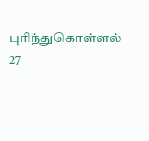புரிந்துகொள்ளல்
27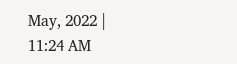May, 2022 | 11:24 AM